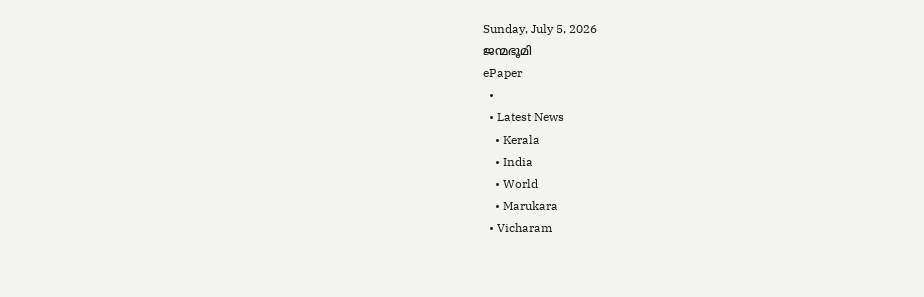Sunday, July 5, 2026
ജന്മഭൂമി
ePaper
  •
  • Latest News
    • Kerala
    • India
    • World
    • Marukara
  • Vicharam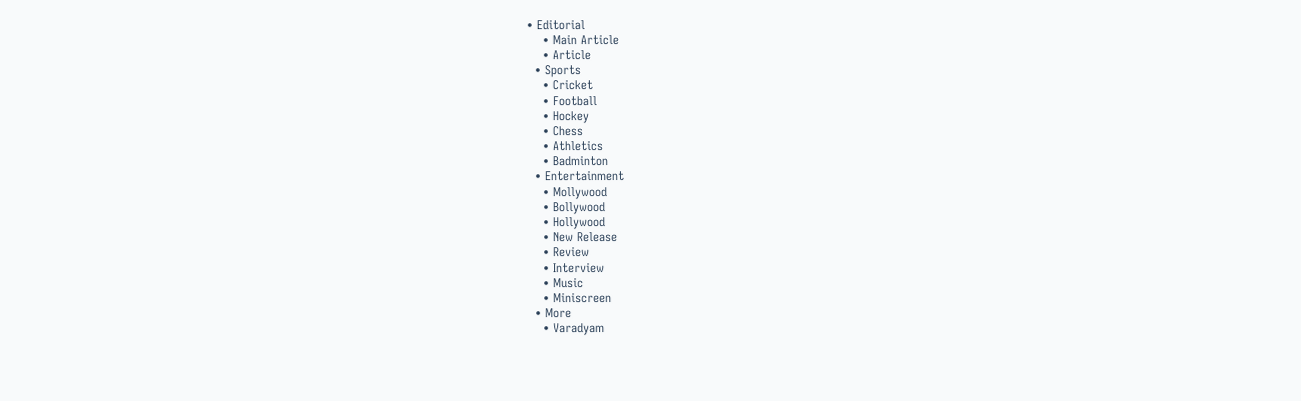• Editorial
    • Main Article
    • Article
  • Sports
    • Cricket
    • Football
    • Hockey
    • Chess
    • Athletics
    • Badminton
  • Entertainment
    • Mollywood
    • Bollywood
    • Hollywood
    • New Release
    • Review
    • Interview
    • Music
    • Miniscreen
  • More
    • Varadyam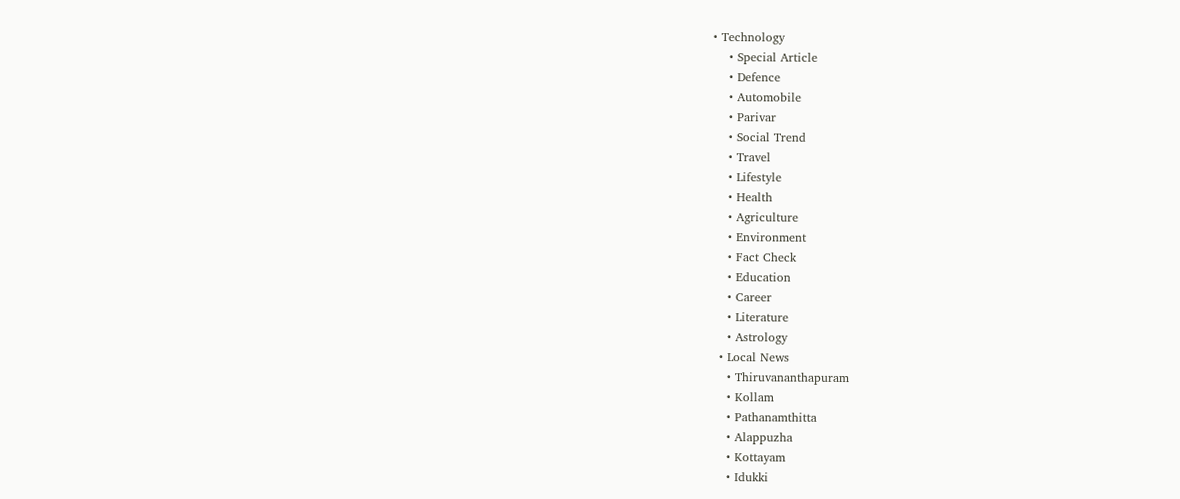• Technology
    • Special Article
    • Defence
    • Automobile
    • Parivar
    • Social Trend
    • Travel
    • Lifestyle
    • Health
    • Agriculture
    • Environment
    • Fact Check
    • Education
    • Career
    • Literature
    • Astrology
  • Local News
    • Thiruvananthapuram
    • Kollam
    • Pathanamthitta
    • Alappuzha
    • Kottayam
    • Idukki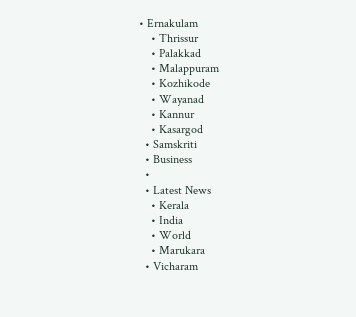• Ernakulam
    • Thrissur
    • Palakkad
    • Malappuram
    • Kozhikode
    • Wayanad
    • Kannur
    • Kasargod
  • Samskriti
  • Business
  •
  • Latest News
    • Kerala
    • India
    • World
    • Marukara
  • Vicharam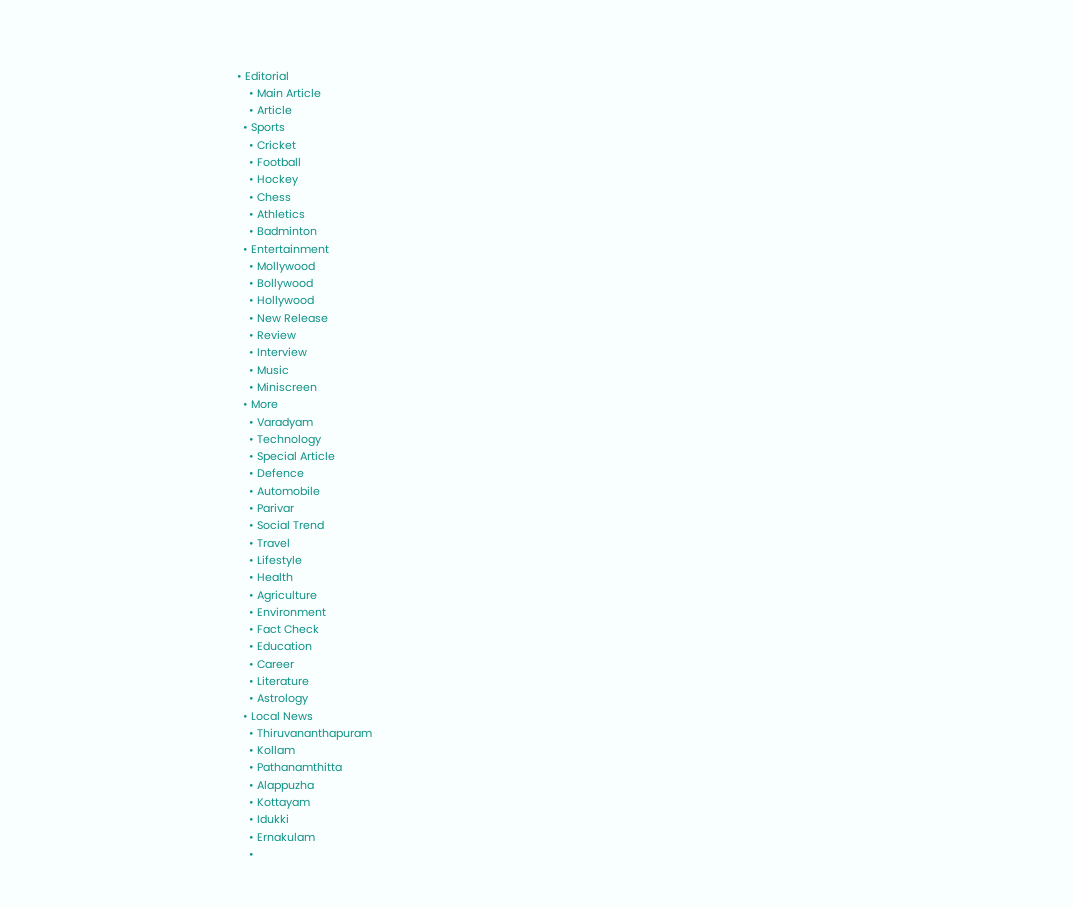• Editorial
    • Main Article
    • Article
  • Sports
    • Cricket
    • Football
    • Hockey
    • Chess
    • Athletics
    • Badminton
  • Entertainment
    • Mollywood
    • Bollywood
    • Hollywood
    • New Release
    • Review
    • Interview
    • Music
    • Miniscreen
  • More
    • Varadyam
    • Technology
    • Special Article
    • Defence
    • Automobile
    • Parivar
    • Social Trend
    • Travel
    • Lifestyle
    • Health
    • Agriculture
    • Environment
    • Fact Check
    • Education
    • Career
    • Literature
    • Astrology
  • Local News
    • Thiruvananthapuram
    • Kollam
    • Pathanamthitta
    • Alappuzha
    • Kottayam
    • Idukki
    • Ernakulam
    •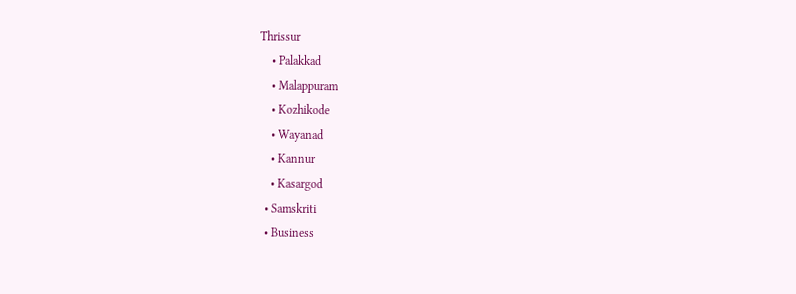Thrissur
    • Palakkad
    • Malappuram
    • Kozhikode
    • Wayanad
    • Kannur
    • Kasargod
  • Samskriti
  • Business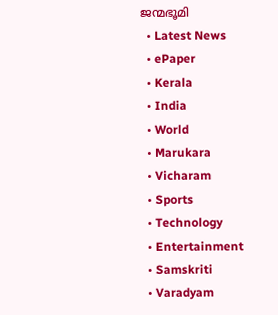ജന്മഭൂമി
  • Latest News
  • ePaper
  • Kerala
  • India
  • World
  • Marukara
  • Vicharam
  • Sports
  • Technology
  • Entertainment
  • Samskriti
  • Varadyam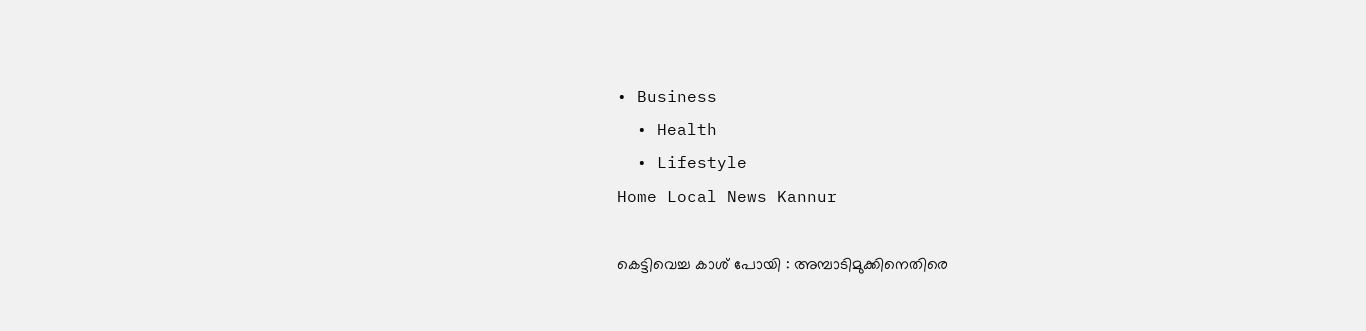• Business
  • Health
  • Lifestyle
Home Local News Kannur

കെട്ടിവെച്ച കാശ് പോയി : അമ്പാടിമുക്കിനെതിരെ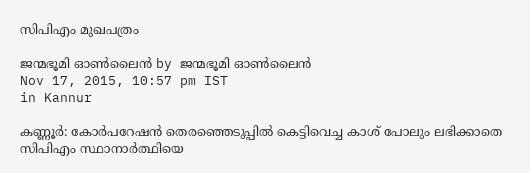സിപിഎം മുഖപത്രം

ജന്മഭൂമി ഓണ്‍ലൈന്‍ by ജന്മഭൂമി ഓണ്‍ലൈന്‍
Nov 17, 2015, 10:57 pm IST
in Kannur

കണ്ണൂര്‍: കോര്‍പറേഷന്‍ തെരഞ്ഞെടുപ്പില്‍ കെട്ടിവെച്ച കാശ് പോലും ലഭിക്കാതെ സിപിഎം സ്ഥാനാര്‍ത്ഥിയെ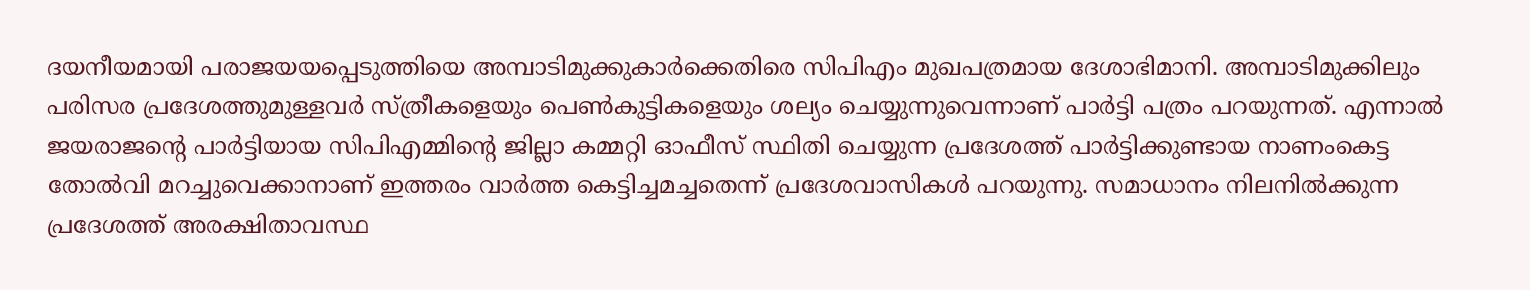ദയനീയമായി പരാജയയപ്പെടുത്തിയെ അമ്പാടിമുക്കുകാര്‍ക്കെതിരെ സിപിഎം മുഖപത്രമായ ദേശാഭിമാനി. അമ്പാടിമുക്കിലും പരിസര പ്രദേശത്തുമുള്ളവര്‍ സ്ത്രീകളെയും പെണ്‍കുട്ടികളെയും ശല്യം ചെയ്യുന്നുവെന്നാണ് പാര്‍ട്ടി പത്രം പറയുന്നത്. എന്നാല്‍ ജയരാജന്റെ പാര്‍ട്ടിയായ സിപിഎമ്മിന്റെ ജില്ലാ കമ്മറ്റി ഓഫീസ് സ്ഥിതി ചെയ്യുന്ന പ്രദേശത്ത് പാര്‍ട്ടിക്കുണ്ടായ നാണംകെട്ട തോല്‍വി മറച്ചുവെക്കാനാണ് ഇത്തരം വാര്‍ത്ത കെട്ടിച്ചമച്ചതെന്ന് പ്രദേശവാസികള്‍ പറയുന്നു. സമാധാനം നിലനില്‍ക്കുന്ന പ്രദേശത്ത് അരക്ഷിതാവസ്ഥ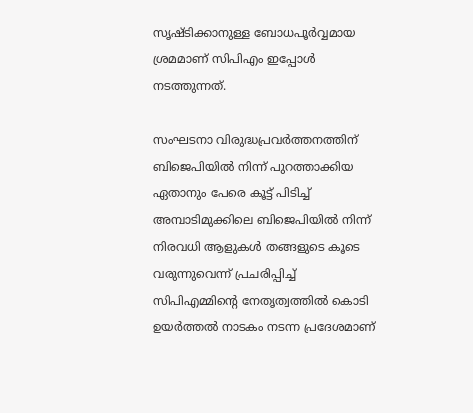സൃഷ്ടിക്കാനുള്ള ബോധപൂര്‍വ്വമായ ശ്രമമാണ് സിപിഎം ഇപ്പോള്‍ നടത്തുന്നത്.

സംഘടനാ വിരുദ്ധപ്രവര്‍ത്തനത്തിന് ബിജെപിയില്‍ നിന്ന് പുറത്താക്കിയ ഏതാനും പേരെ കൂട്ട് പിടിച്ച് അമ്പാടിമുക്കിലെ ബിജെപിയില്‍ നിന്ന് നിരവധി ആളുകള്‍ തങ്ങളുടെ കൂടെ വരുന്നുവെന്ന് പ്രചരിപ്പിച്ച് സിപിഎമ്മിന്റെ നേതൃത്വത്തില്‍ കൊടി ഉയര്‍ത്തല്‍ നാടകം നടന്ന പ്രദേശമാണ്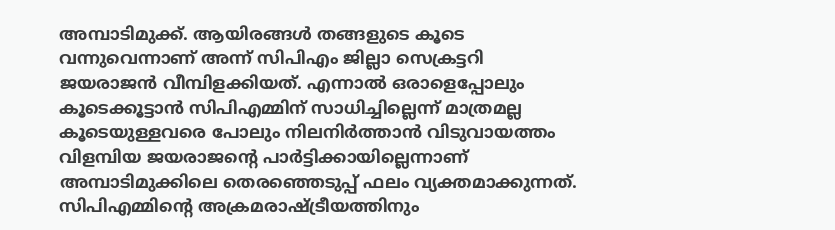അമ്പാടിമുക്ക്. ആയിരങ്ങള്‍ തങ്ങളുടെ കൂടെ വന്നുവെന്നാണ് അന്ന് സിപിഎം ജില്ലാ സെക്രട്ടറി ജയരാജന്‍ വീമ്പിളക്കിയത്. എന്നാല്‍ ഒരാളെപ്പോലും കൂടെക്കൂട്ടാന്‍ സിപിഎമ്മിന് സാധിച്ചില്ലെന്ന് മാത്രമല്ല കൂടെയുള്ളവരെ പോലും നിലനിര്‍ത്താന്‍ വിടുവായത്തം വിളമ്പിയ ജയരാജന്റെ പാര്‍ട്ടിക്കായില്ലെന്നാണ് അമ്പാടിമുക്കിലെ തെരഞ്ഞെടുപ്പ് ഫലം വ്യക്തമാക്കുന്നത്. സിപിഎമ്മിന്റെ അക്രമരാഷ്‌ട്രീയത്തിനും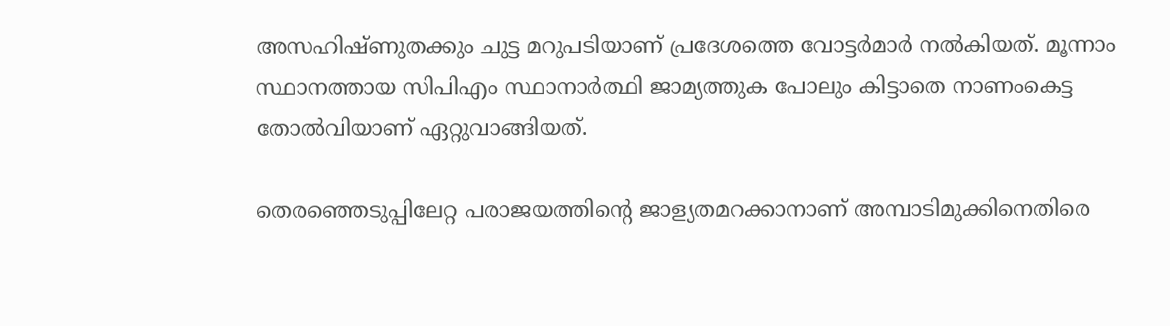അസഹിഷ്ണുതക്കും ചുട്ട മറുപടിയാണ് പ്രദേശത്തെ വോട്ടര്‍മാര്‍ നല്‍കിയത്. മൂന്നാം സ്ഥാനത്തായ സിപിഎം സ്ഥാനാര്‍ത്ഥി ജാമ്യത്തുക പോലും കിട്ടാതെ നാണംകെട്ട തോല്‍വിയാണ് ഏറ്റുവാങ്ങിയത്.

തെരഞ്ഞെടുപ്പിലേറ്റ പരാജയത്തിന്റെ ജാള്യതമറക്കാനാണ് അമ്പാടിമുക്കിനെതിരെ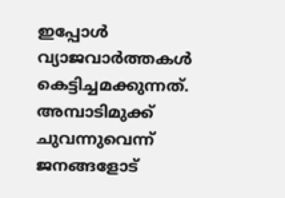ഇപ്പോള്‍ വ്യാജവാര്‍ത്തകള്‍ കെട്ടിച്ചമക്കുന്നത്. അമ്പാടിമുക്ക് ചുവന്നുവെന്ന് ജനങ്ങളോട്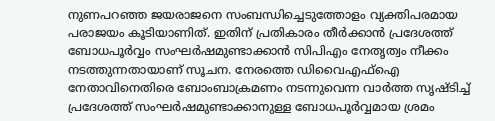നുണപറഞ്ഞ ജയരാജനെ സംബന്ധിച്ചെടുത്തോളം വ്യക്തിപരമായ പരാജയം കൂടിയാണിത്. ഇതിന് പ്രതികാരം തീര്‍ക്കാന്‍ പ്രദേശത്ത് ബോധപൂര്‍വ്വം സംഘര്‍ഷമുണ്ടാക്കാന്‍ സിപിഎം നേതൃത്വം നീക്കം നടത്തുന്നതായാണ് സൂചന. നേരത്തെ ഡിവൈഎഫ്‌ഐ നേതാവിനെതിരെ ബോംബാക്രമണം നടന്നുവെന്ന വാര്‍ത്ത സൃഷ്ടിച്ച് പ്രദേശത്ത് സംഘര്‍ഷമുണ്ടാക്കാനുള്ള ബോധപൂര്‍വ്വമായ ശ്രമം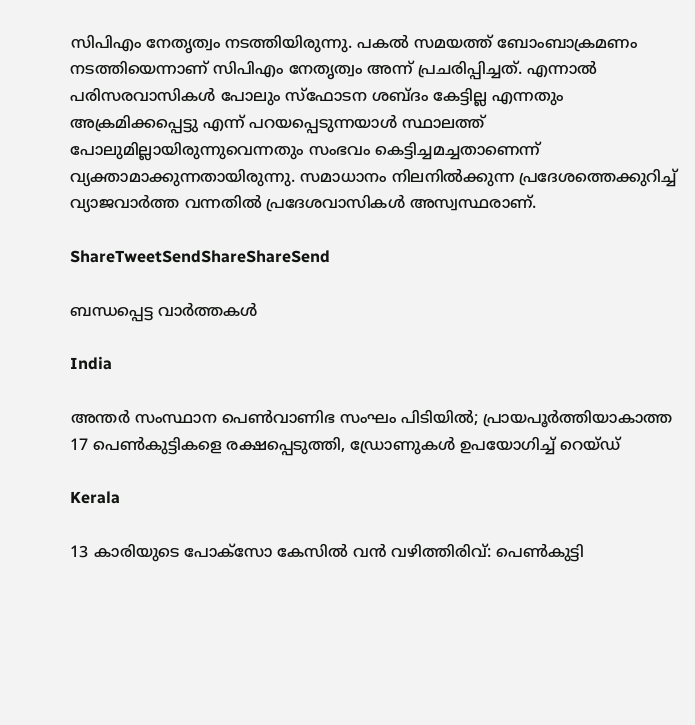സിപിഎം നേതൃത്വം നടത്തിയിരുന്നു. പകല്‍ സമയത്ത് ബോംബാക്രമണം നടത്തിയെന്നാണ് സിപിഎം നേതൃത്വം അന്ന് പ്രചരിപ്പിച്ചത്. എന്നാല്‍ പരിസരവാസികള്‍ പോലും സ്‌ഫോടന ശബ്ദം കേട്ടില്ല എന്നതും അക്രമിക്കപ്പെട്ടു എന്ന് പറയപ്പെടുന്നയാള്‍ സ്ഥാലത്ത് പോലുമില്ലായിരുന്നുവെന്നതും സംഭവം കെട്ടിച്ചമച്ചതാണെന്ന് വ്യക്താമാക്കുന്നതായിരുന്നു. സമാധാനം നിലനില്‍ക്കുന്ന പ്രദേശത്തെക്കുറിച്ച് വ്യാജവാര്‍ത്ത വന്നതില്‍ പ്രദേശവാസികള്‍ അസ്വസ്ഥരാണ്.

ShareTweetSendShareShareSend

ബന്ധപ്പെട്ട വാര്‍ത്തകള്‍

India

അന്തർ സംസ്ഥാന പെൺവാണിഭ സംഘം പിടിയിൽ; പ്രായപൂർത്തിയാകാത്ത 17 പെൺകുട്ടികളെ രക്ഷപ്പെടുത്തി, ഡ്രോണുകൾ ഉപയോഗിച്ച് റെയ്ഡ്

Kerala

13 കാരിയുടെ പോക്സോ കേസിൽ വൻ വഴിത്തിരിവ്: പെൺകുട്ടി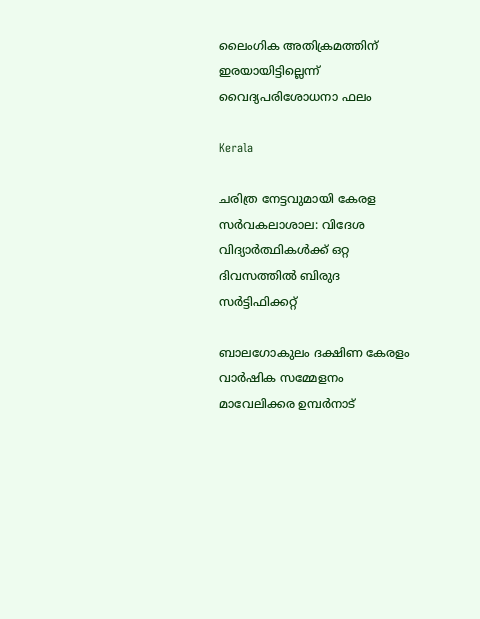ലൈംഗിക അതിക്രമത്തിന് ഇരയായിട്ടില്ലെന്ന് വൈദ്യപരിശോധനാ ഫലം

Kerala

ചരിത്ര നേട്ടവുമായി കേരള സര്‍വകലാശാല: വിദേശ വിദ്യാര്‍ത്ഥികള്‍ക്ക് ഒറ്റ ദിവസത്തില്‍ ബിരുദ സര്‍ട്ടിഫിക്കറ്റ്

ബാലഗോകുലം ദക്ഷിണ കേരളം വാര്‍ഷിക സമ്മേളനം മാവേലിക്കര ഉമ്പര്‍നാട്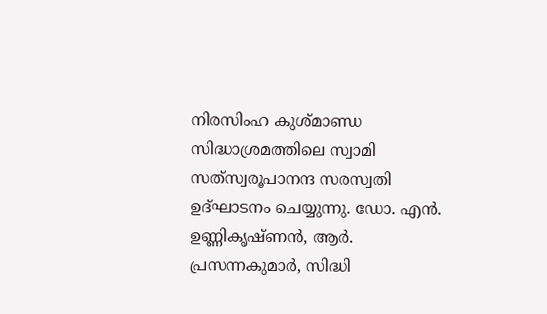നിരസിംഹ കുശ്മാണ്ഡ സിദ്ധാശ്രമത്തിലെ സ്വാമി സത്‌സ്വരൂപാനന്ദ സരസ്വതി ഉദ്ഘാടനം ചെയ്യുന്നു. ഡോ. എന്‍. ഉണ്ണികൃഷ്ണന്‍, ആര്‍. പ്രസന്നകുമാര്‍, സിദ്ധി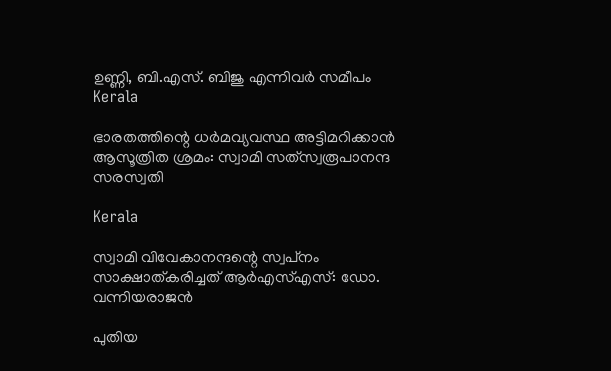ഉണ്ണി, ബി.എസ്. ബിജു എന്നിവര്‍ സമീപം
Kerala

ഭാരതത്തിന്റെ ധര്‍മവ്യവസ്ഥ അട്ടിമറിക്കാന്‍ ആസൂത്രിത ശ്രമം: സ്വാമി സത്‌സ്വരൂപാനന്ദ സരസ്വതി

Kerala

സ്വാമി വിവേകാനന്ദന്റെ സ്വപ്‌നം സാക്ഷാത്കരിച്ചത് ആര്‍എസ്എസ്: ഡോ. വന്നിയരാജന്‍

പുതിയ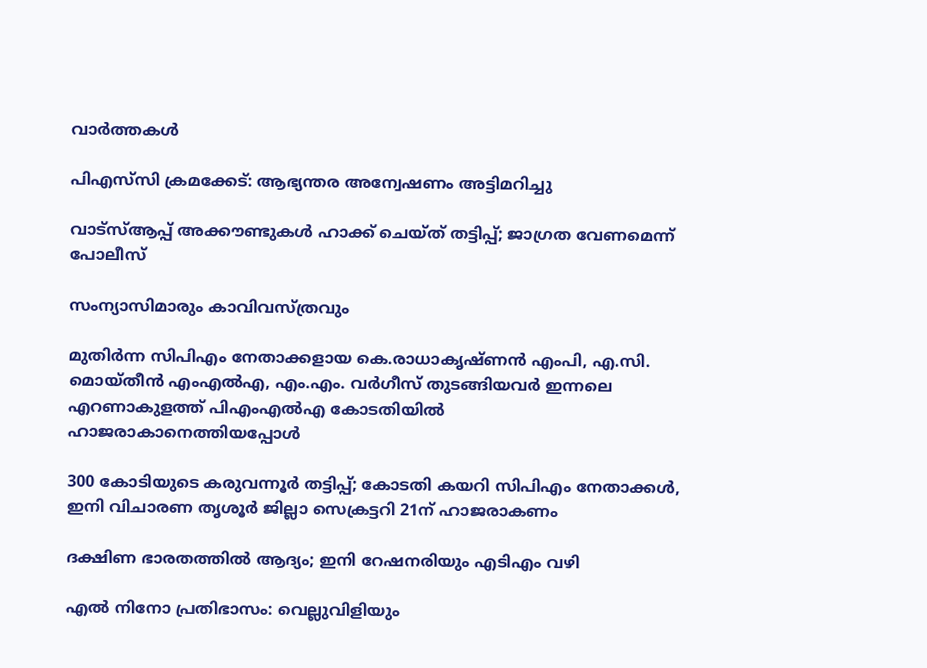വാര്‍ത്തകള്‍

പിഎസ്‌സി ക്രമക്കേട്: ആഭ്യന്തര അന്വേഷണം അട്ടിമറിച്ചു

വാട്‌സ്ആപ്പ് അക്കൗണ്ടുകള്‍ ഹാക്ക് ചെയ്ത് തട്ടിപ്പ്; ജാഗ്രത വേണമെന്ന് പോലീസ്

സംന്യാസിമാരും കാവിവസ്ത്രവും

മുതിര്‍ന്ന സിപിഎം നേതാക്കളായ കെ.രാധാകൃഷ്ണന്‍ എംപി, എ.സി. മൊയ്തീന്‍ എംഎല്‍എ, എം.എം. വര്‍ഗീസ് തുടങ്ങിയവര്‍ ഇന്നലെ എറണാകുളത്ത് പിഎംഎല്‍എ കോടതിയില്‍ ഹാജരാകാനെത്തിയപ്പോള്‍

300 കോടിയുടെ കരുവന്നൂര്‍ തട്ടിപ്പ്; കോടതി കയറി സിപിഎം നേതാക്കള്‍, ഇനി വിചാരണ തൃശൂര്‍ ജില്ലാ സെക്രട്ടറി 21ന് ഹാജരാകണം

ദക്ഷിണ ഭാരതത്തില്‍ ആദ്യം; ഇനി റേഷനരിയും എടിഎം വഴി

എല്‍ നിനോ പ്രതിഭാസം: വെല്ലുവിളിയും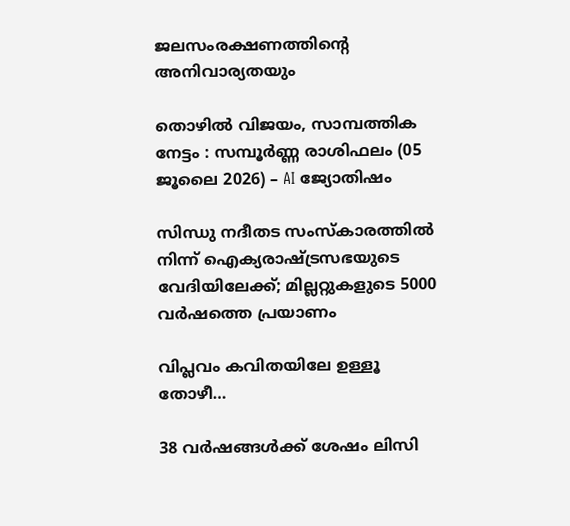ജലസംരക്ഷണത്തിന്റെ അനിവാര്യതയും

തൊഴിൽ വിജയം, സാമ്പത്തിക നേട്ടം : സമ്പൂർണ്ണ രാശിഫലം (05 ജൂലൈ 2026) – AI ജ്യോതിഷം

സിന്ധു നദീതട സംസ്‌കാരത്തില്‍ നിന്ന് ഐക്യരാഷ്‌ട്രസഭയുടെ വേദിയിലേക്ക്; മില്ലറ്റുകളുടെ 5000 വര്‍ഷത്തെ പ്രയാണം

വിപ്ലവം കവിതയിലേ ഉള്ളൂ തോഴീ…

38 വർഷങ്ങൾക്ക് ശേഷം ലിസി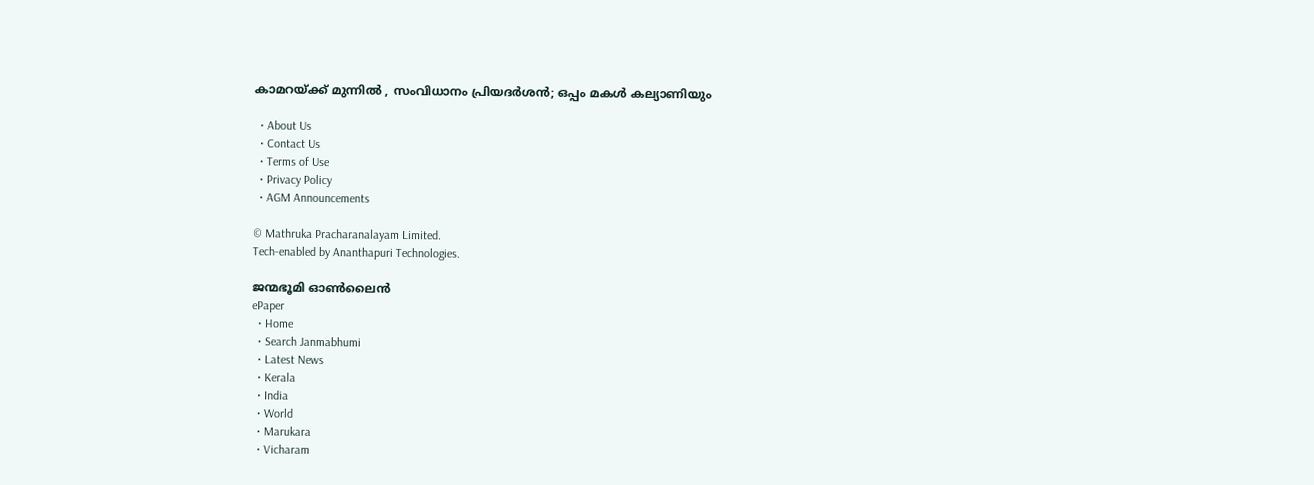കാമറയ്‌ക്ക് മുന്നിൽ , സംവിധാനം പ്രിയദർശൻ; ഒപ്പം മകൾ കല്യാണിയും

  • About Us
  • Contact Us
  • Terms of Use
  • Privacy Policy
  • AGM Announcements

© Mathruka Pracharanalayam Limited.
Tech-enabled by Ananthapuri Technologies.

ജന്മഭൂമി ഓണ്‍ലൈന്‍
ePaper
  • Home
  • Search Janmabhumi
  • Latest News
  • Kerala
  • India
  • World
  • Marukara
  • Vicharam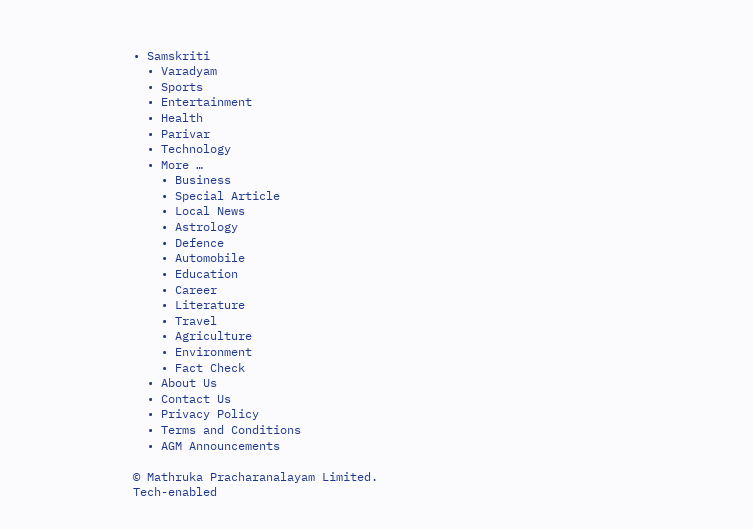• Samskriti
  • Varadyam
  • Sports
  • Entertainment
  • Health
  • Parivar
  • Technology
  • More …
    • Business
    • Special Article
    • Local News
    • Astrology
    • Defence
    • Automobile
    • Education
    • Career
    • Literature
    • Travel
    • Agriculture
    • Environment
    • Fact Check
  • About Us
  • Contact Us
  • Privacy Policy
  • Terms and Conditions
  • AGM Announcements

© Mathruka Pracharanalayam Limited.
Tech-enabled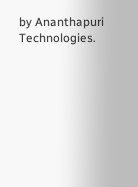by Ananthapuri Technologies.